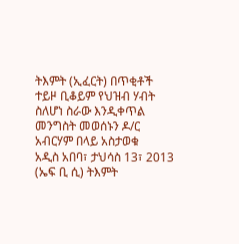ትእምት (ኢፈርት) በጥቂቶች ተይዞ ቢቆይም የህዝብ ሃብት ስለሆነ ስራው እንዲቀጥል መንግስት መወሰኑን ዶ/ር አብርሃም በላይ አስታወቁ
አዲስ አበባ፣ ታህሳስ 13፣ 2013 (ኤፍ ቢ ሲ) ትእምት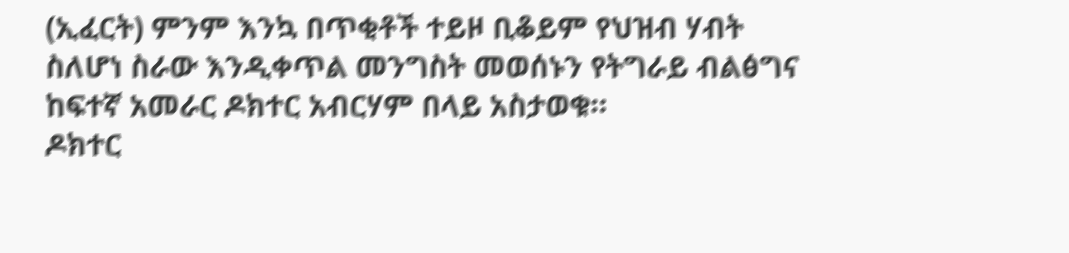(ኢፈርት) ምንም እንኳ በጥቂቶች ተይዞ ቢቆይም የህዝብ ሃብት ስለሆነ ስራው እንዲቀጥል መንግስት መወሰኑን የትግራይ ብልፅግና ከፍተኛ አመራር ዶክተር አብርሃም በላይ አስታወቁ።
ዶክተር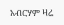አብርሃም ዛሬ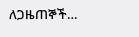ለጋዜጠኞች…